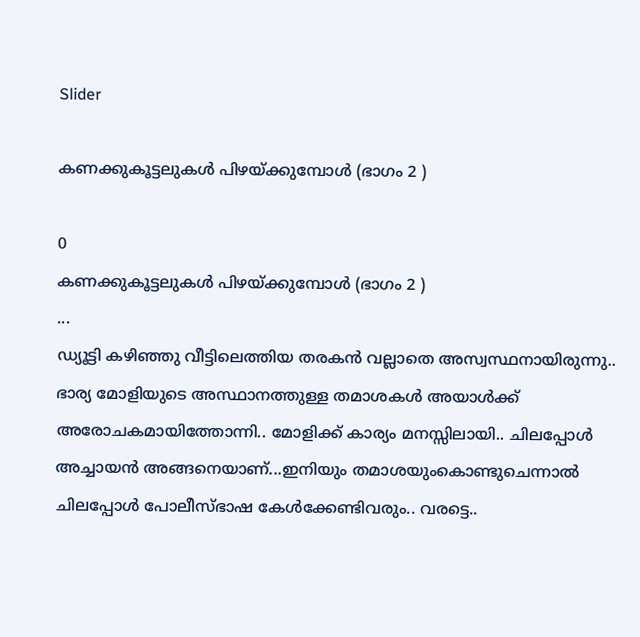Slider

കണക്കുകൂട്ടലുകൾ പിഴയ്ക്കുമ്പോൾ (ഭാഗം 2 )

0
കണക്കുകൂട്ടലുകൾ പിഴയ്ക്കുമ്പോൾ (ഭാഗം 2 )
...
ഡ്യൂട്ടി കഴിഞ്ഞു വീട്ടിലെത്തിയ തരകൻ വല്ലാതെ അസ്വസ്ഥനായിരുന്നു.. ഭാര്യ മോളിയുടെ അസ്ഥാനത്തുള്ള തമാശകൾ അയാൾക്ക് അരോചകമായിത്തോന്നി.. മോളിക്ക് കാര്യം മനസ്സിലായി.. ചിലപ്പോൾ അച്ചായൻ അങ്ങനെയാണ്...ഇനിയും തമാശയുംകൊണ്ടുചെന്നാൽ ചിലപ്പോൾ പോലീസ്‌ഭാഷ കേൾക്കേണ്ടിവരും.. വരട്ടെ..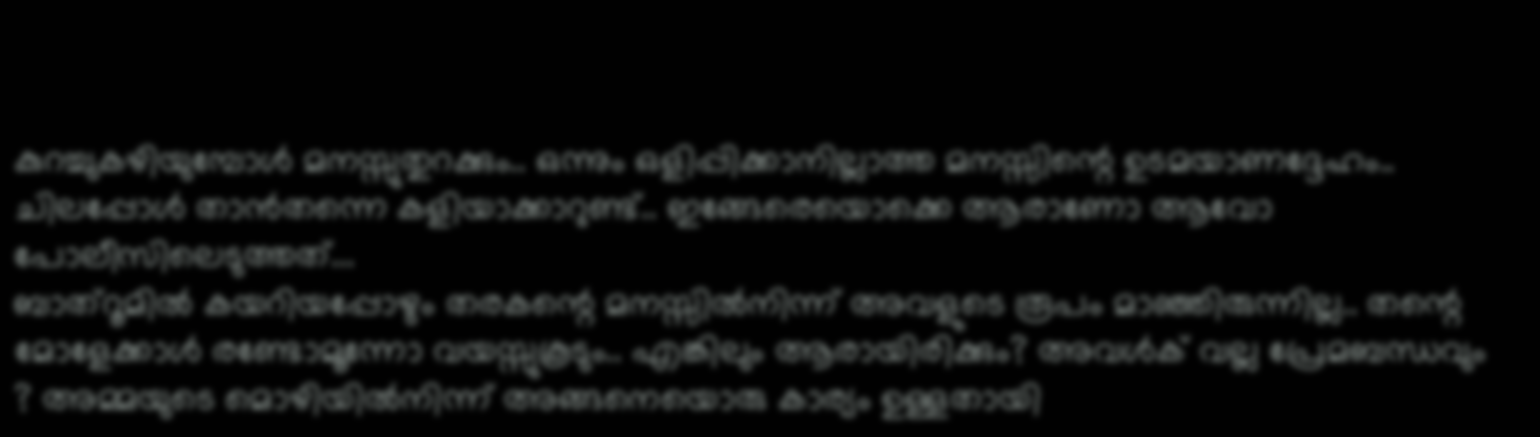കുറച്ചുകഴിയുമ്പോൾ മനസ്സുതുറക്കും.. ഒന്നും ഒളിപ്പിക്കാനില്ലാത്ത മനസ്സിന്റെ ഉടമയാണദ്ദേഹം.. ചിലപ്പോൾ താൻതന്നെ കളിയാക്കാറുണ്ട്.. ഇങ്ങേരെയൊക്കെ ആരാണോ ആവോ പോലീസിലെടുത്തത്...
ബാത്‌റൂമിൽ കയറിയപ്പോഴും തരകന്റെ മനസ്സിൽനിന്ന് അവളുടെ രൂപം മാഞ്ഞിരുന്നില്ല.. തന്റെ മോളേക്കാൾ രണ്ടോമൂന്നോ വയസ്സുകൂടും.. എങ്കിലും ആരായിരിക്കും? അവൾക് വല്ല പ്രേമബന്ധവും ? അമ്മയുടെ മൊഴിയിൽനിന്ന് അങ്ങനെയൊരു കാര്യം ഉള്ളതായി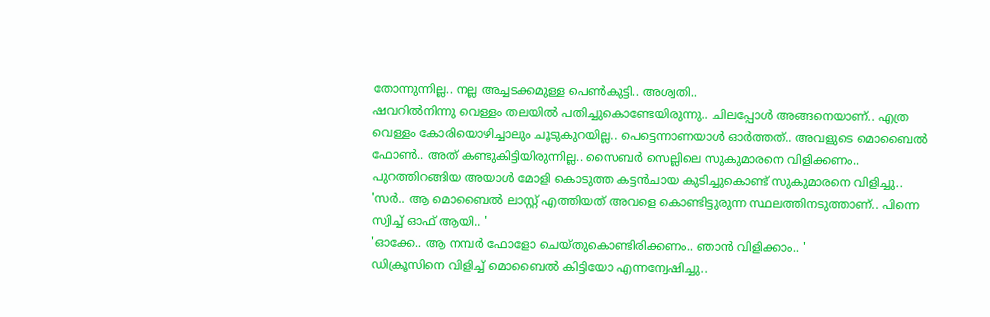തോന്നുന്നില്ല.. നല്ല അച്ചടക്കമുള്ള പെൺകുട്ടി.. അശ്വതി..
ഷവറിൽനിന്നു വെള്ളം തലയിൽ പതിച്ചുകൊണ്ടേയിരുന്നു.. ചിലപ്പോൾ അങ്ങനെയാണ്.. എത്ര വെള്ളം കോരിയൊഴിച്ചാലും ചൂടുകുറയില്ല.. പെട്ടെന്നാണയാൾ ഓർത്തത്.. അവളുടെ മൊബൈൽ ഫോൺ.. അത് കണ്ടുകിട്ടിയിരുന്നില്ല.. സൈബർ സെല്ലിലെ സുകുമാരനെ വിളിക്കണം..
പുറത്തിറങ്ങിയ അയാൾ മോളി കൊടുത്ത കട്ടൻചായ കുടിച്ചുകൊണ്ട് സുകുമാരനെ വിളിച്ചു..
'സർ.. ആ മൊബൈൽ ലാസ്റ്റ് എത്തിയത് അവളെ കൊണ്ടിട്ടുരുന്ന സ്ഥലത്തിനടുത്താണ്.. പിന്നെ സ്വിച്ച് ഓഫ് ആയി.. '
'ഓക്കേ.. ആ നമ്പർ ഫോളോ ചെയ്തുകൊണ്ടിരിക്കണം.. ഞാൻ വിളിക്കാം.. '
ഡിക്രൂസിനെ വിളിച്ച് മൊബൈൽ കിട്ടിയോ എന്നന്വേഷിച്ചു..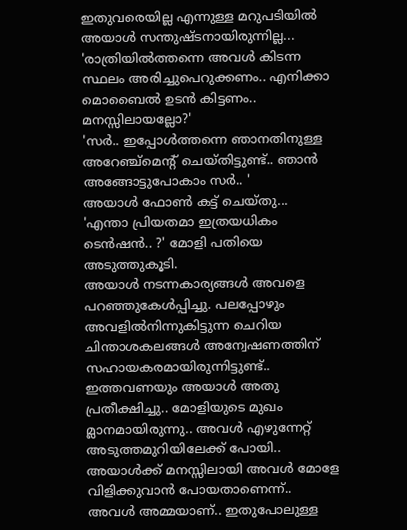ഇതുവരെയില്ല എന്നുള്ള മറുപടിയിൽ അയാൾ സന്തുഷ്ടനായിരുന്നില്ല...
'രാത്രിയിൽത്തന്നെ അവൾ കിടന്ന സ്ഥലം അരിച്ചുപെറുക്കണം.. എനിക്കാ മൊബൈൽ ഉടൻ കിട്ടണം.. മനസ്സിലായല്ലോ?'
'സർ.. ഇപ്പോൾത്തന്നെ ഞാനതിനുള്ള അറേഞ്ച്മെന്റ് ചെയ്തിട്ടുണ്ട്.. ഞാൻ അങ്ങോട്ടുപോകാം സർ.. '
അയാൾ ഫോൺ കട്ട് ചെയ്തു...
'എന്താ പ്രിയതമാ ഇത്രയധികം ടെൻഷൻ.. ?' മോളി പതിയെ അടുത്തുകൂടി.
അയാൾ നടന്നകാര്യങ്ങൾ അവളെ പറഞ്ഞുകേൾപ്പിച്ചു. പലപ്പോഴും അവളിൽനിന്നുകിട്ടുന്ന ചെറിയ ചിന്താശകലങ്ങൾ അന്വേഷണത്തിന് സഹായകരമായിരുന്നിട്ടുണ്ട്.. ഇത്തവണയും അയാൾ അതു പ്രതീക്ഷിച്ചു.. മോളിയുടെ മുഖം മ്ലാനമായിരുന്നു.. അവൾ എഴുന്നേറ്റ് അടുത്തമുറിയിലേക്ക് പോയി..
അയാൾക്ക് മനസ്സിലായി അവൾ മോളേ വിളിക്കുവാൻ പോയതാണെന്ന്.. അവൾ അമ്മയാണ്.. ഇതുപോലുള്ള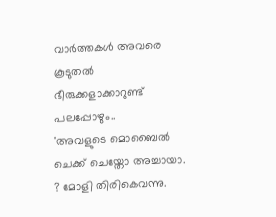വാർത്തകൾ അവരെ കൂടുതൽ ഭീരുക്കളാക്കാറുണ്ട് പലപ്പോഴും..
'അവളുടെ മൊബൈൽ ചെക്ക് ചെയ്തോ അച്ചായാ. ? മോളി തിരികെവന്നു.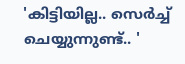'കിട്ടിയില്ല.. സെർച്ച് ചെയ്യുന്നുണ്ട്.. '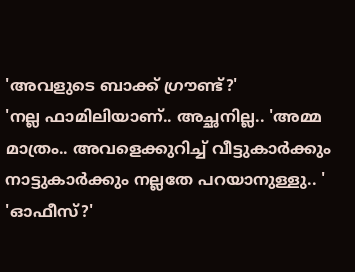'അവളുടെ ബാക്ക് ഗ്രൗണ്ട്?'
'നല്ല ഫാമിലിയാണ്.. അച്ഛനില്ല.. 'അമ്മ മാത്രം.. അവളെക്കുറിച്ച് വീട്ടുകാർക്കും നാട്ടുകാർക്കും നല്ലതേ പറയാനുള്ളു.. '
'ഓഫീസ്?'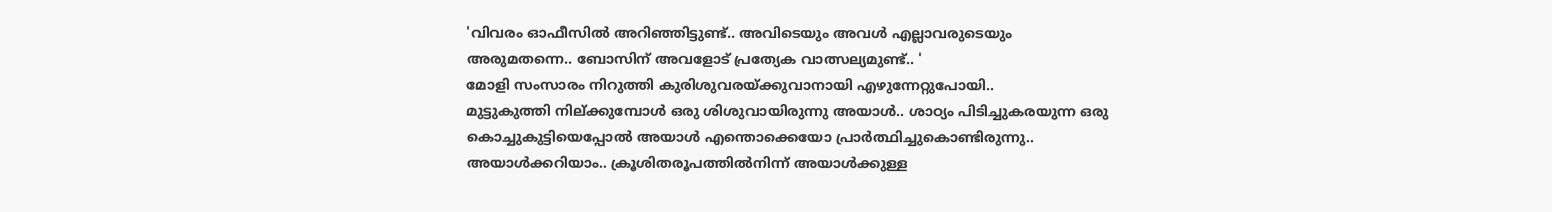'വിവരം ഓഫീസിൽ അറിഞ്ഞിട്ടുണ്ട്.. അവിടെയും അവൾ എല്ലാവരുടെയും അരുമതന്നെ.. ബോസിന് അവളോട് പ്രത്യേക വാത്സല്യമുണ്ട്.. '
മോളി സംസാരം നിറുത്തി കുരിശുവരയ്ക്കുവാനായി എഴുന്നേറ്റുപോയി..
മുട്ടുകുത്തി നില്ക്കുമ്പോൾ ഒരു ശിശുവായിരുന്നു അയാൾ.. ശാഠ്യം പിടിച്ചുകരയുന്ന ഒരു കൊച്ചുകുട്ടിയെപ്പോൽ അയാൾ എന്തൊക്കെയോ പ്രാർത്ഥിച്ചുകൊണ്ടിരുന്നു.. അയാൾക്കറിയാം.. ക്രൂശിതരൂപത്തിൽനിന്ന് അയാൾക്കുള്ള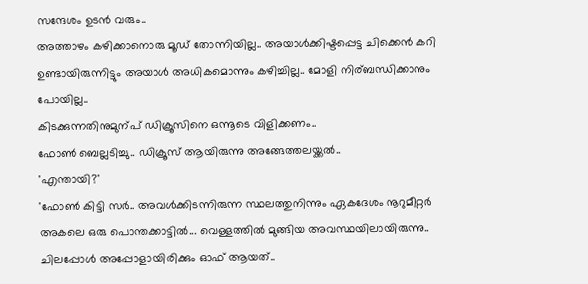സന്ദേശം ഉടൻ വരും..
അത്താഴം കഴിക്കാനൊരു മൂഡ് തോന്നിയില്ല.. അയാൾക്കിഷ്ടപ്പെട്ട ചിക്കെൻ കറി ഉണ്ടായിരുന്നിട്ടും അയാൾ അധികമൊന്നും കഴിച്ചില്ല.. മോളി നിര്ബന്ധിക്കാനും പോയില്ല..
കിടക്കുന്നതിനുമുന്പ് ഡിക്രൂസിനെ ഒന്നൂടെ വിളിക്കണം..
ഫോൺ ബെല്ലടിച്ചു.. ഡിക്രൂസ് ആയിരുന്നു അങ്ങേത്തലയ്ക്കൽ..
'എന്തായി?'
'ഫോൺ കിട്ടി സർ.. അവൾക്കിടന്നിരുന്ന സ്ഥലത്തുനിന്നും ഏകദേശം നൂറുമീറ്റർ അകലെ ഒരു പൊന്തക്കാട്ടിൽ... വെള്ളത്തിൽ മുങ്ങിയ അവസ്ഥയിലായിരുന്നു.. ചിലപ്പോൾ അപ്പോളായിരിക്കും ഓഫ് ആയത്..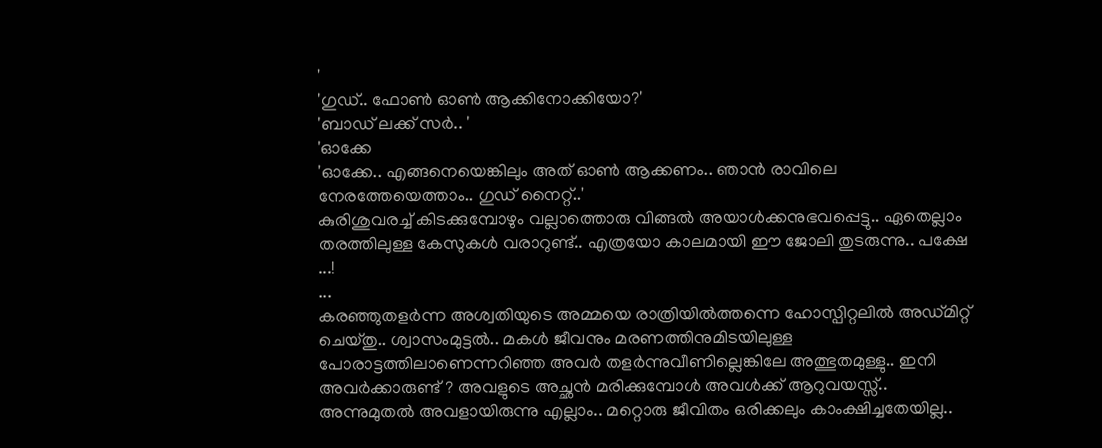'
'ഗുഡ്.. ഫോൺ ഓൺ ആക്കിനോക്കിയോ?'
'ബാഡ് ലക്ക് സർ.. '
'ഓക്കേ
'ഓക്കേ.. എങ്ങനെയെങ്കിലും അത് ഓൺ ആക്കണം.. ഞാൻ രാവിലെ നേരത്തേയെത്താം.. ഗുഡ് നൈറ്റ്..'
കുരിശുവരച്ച് കിടക്കുമ്പോഴും വല്ലാത്തൊരു വിങ്ങൽ അയാൾക്കനുഭവപ്പെട്ടു.. ഏതെല്ലാം തരത്തിലുള്ള കേസുകൾ വരാറുണ്ട്.. എത്രയോ കാലമായി ഈ ജോലി തുടരുന്നു.. പക്ഷേ ...!
...
കരഞ്ഞുതളർന്ന അശ്വതിയുടെ അമ്മയെ രാത്രിയിൽത്തന്നെ ഹോസ്പിറ്റലിൽ അഡ്മിറ്റ് ചെയ്തു.. ശ്വാസംമുട്ടൽ.. മകൾ ജീവനും മരണത്തിനുമിടയിലുള്ള പോരാട്ടത്തിലാണെന്നറിഞ്ഞ അവർ തളർന്നുവീണില്ലെങ്കിലേ അത്ഭുതമുള്ളു.. ഇനി അവർക്കാരുണ്ട് ? അവളുടെ അച്ഛൻ മരിക്കുമ്പോൾ അവൾക്ക് ആറുവയസ്സ്.. അന്നുമുതൽ അവളായിരുന്നു എല്ലാം.. മറ്റൊരു ജീവിതം ഒരിക്കലും കാംക്ഷിച്ചതേയില്ല..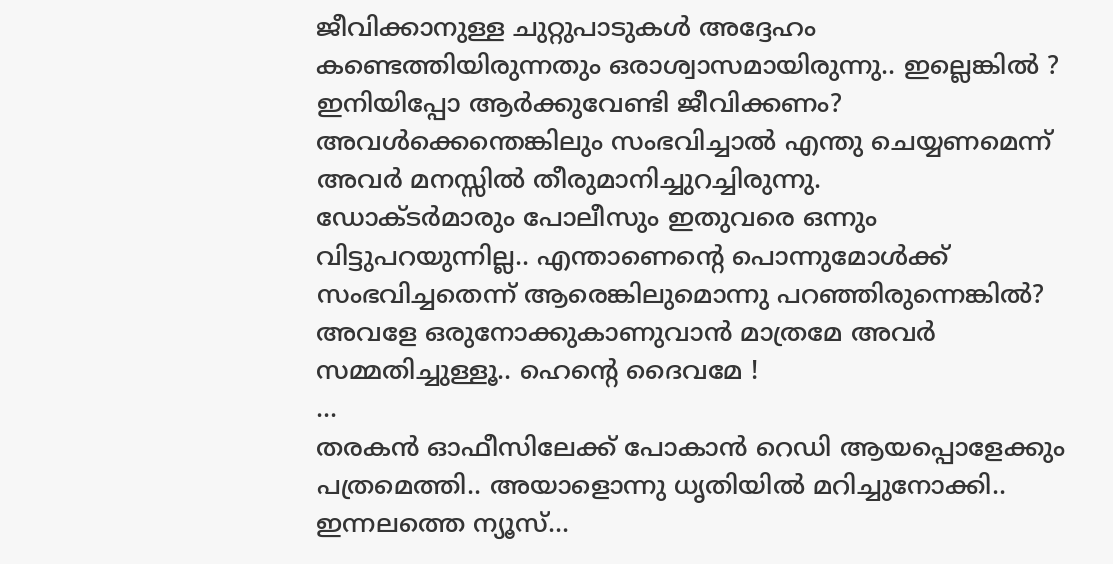ജീവിക്കാനുള്ള ചുറ്റുപാടുകൾ അദ്ദേഹം കണ്ടെത്തിയിരുന്നതും ഒരാശ്വാസമായിരുന്നു.. ഇല്ലെങ്കിൽ ?
ഇനിയിപ്പോ ആർക്കുവേണ്ടി ജീവിക്കണം? അവൾക്കെന്തെങ്കിലും സംഭവിച്ചാൽ എന്തു ചെയ്യണമെന്ന് അവർ മനസ്സിൽ തീരുമാനിച്ചുറച്ചിരുന്നു.
ഡോക്ടർമാരും പോലീസും ഇതുവരെ ഒന്നും വിട്ടുപറയുന്നില്ല.. എന്താണെന്റെ പൊന്നുമോൾക്ക് സംഭവിച്ചതെന്ന് ആരെങ്കിലുമൊന്നു പറഞ്ഞിരുന്നെങ്കിൽ? അവളേ ഒരുനോക്കുകാണുവാൻ മാത്രമേ അവർ സമ്മതിച്ചുള്ളൂ.. ഹെന്റെ ദൈവമേ !
...
തരകൻ ഓഫീസിലേക്ക് പോകാൻ റെഡി ആയപ്പൊളേക്കും പത്രമെത്തി.. അയാളൊന്നു ധൃതിയിൽ മറിച്ചുനോക്കി.. ഇന്നലത്തെ ന്യൂസ്...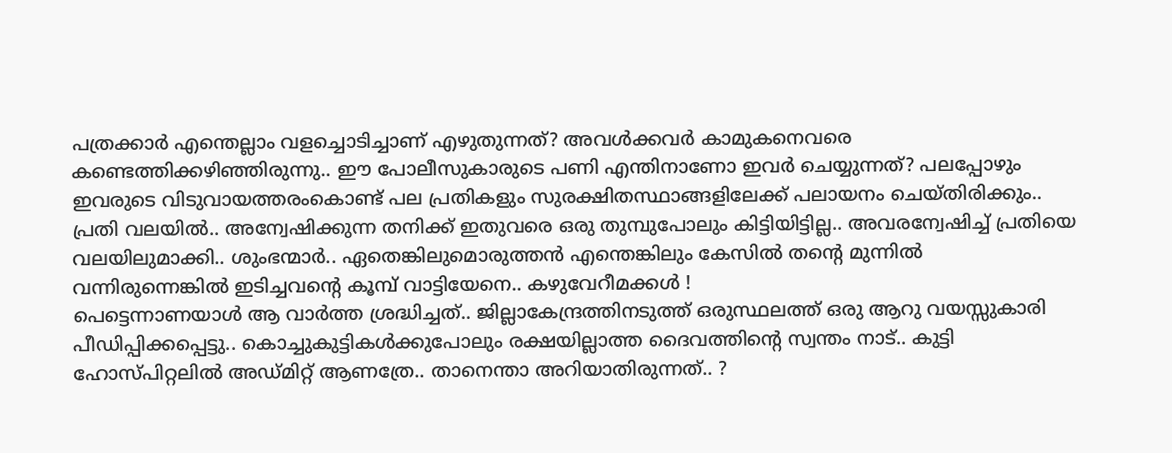പത്രക്കാർ എന്തെല്ലാം വളച്ചൊടിച്ചാണ് എഴുതുന്നത്? അവൾക്കവർ കാമുകനെവരെ കണ്ടെത്തിക്കഴിഞ്ഞിരുന്നു.. ഈ പോലീസുകാരുടെ പണി എന്തിനാണോ ഇവർ ചെയ്യുന്നത്? പലപ്പോഴും ഇവരുടെ വിടുവായത്തരംകൊണ്ട് പല പ്രതികളും സുരക്ഷിതസ്ഥാങ്ങളിലേക്ക് പലായനം ചെയ്തിരിക്കും.. പ്രതി വലയിൽ.. അന്വേഷിക്കുന്ന തനിക്ക് ഇതുവരെ ഒരു തുമ്പുപോലും കിട്ടിയിട്ടില്ല.. അവരന്വേഷിച്ച് പ്രതിയെ വലയിലുമാക്കി.. ശുംഭന്മാർ.. ഏതെങ്കിലുമൊരുത്തൻ എന്തെങ്കിലും കേസിൽ തന്റെ മുന്നിൽ വന്നിരുന്നെങ്കിൽ ഇടിച്ചവന്റെ കൂമ്പ് വാട്ടിയേനെ.. കഴുവേറീമക്കൾ !
പെട്ടെന്നാണയാൾ ആ വാർത്ത ശ്രദ്ധിച്ചത്.. ജില്ലാകേന്ദ്രത്തിനടുത്ത് ഒരുസ്ഥലത്ത് ഒരു ആറു വയസ്സുകാരി പീഡിപ്പിക്കപ്പെട്ടു.. കൊച്ചുകുട്ടികൾക്കുപോലും രക്ഷയില്ലാത്ത ദൈവത്തിന്റെ സ്വന്തം നാട്.. കുട്ടി ഹോസ്പിറ്റലിൽ അഡ്മിറ്റ് ആണത്രേ.. താനെന്താ അറിയാതിരുന്നത്.. ?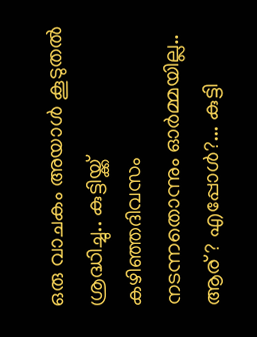ഒരു വാചകം അയാൾ കൂടുതൽ ശ്രദ്ധിച്ചു.. കുട്ടിയ്ക്ക് കഴിഞ്ഞദിവസം നടന്നതൊന്നും ഓർമ്മയില്ല.. ആര് ? എപ്പോൾ?... കുട്ടി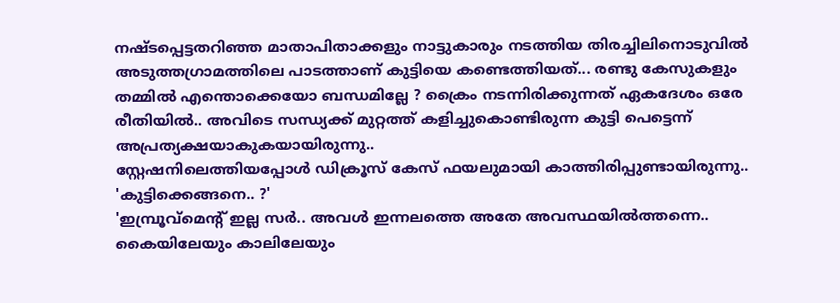നഷ്ടപ്പെട്ടതറിഞ്ഞ മാതാപിതാക്കളും നാട്ടുകാരും നടത്തിയ തിരച്ചിലിനൊടുവിൽ അടുത്തഗ്രാമത്തിലെ പാടത്താണ് കുട്ടിയെ കണ്ടെത്തിയത്... രണ്ടു കേസുകളും തമ്മിൽ എന്തൊക്കെയോ ബന്ധമില്ലേ ? ക്രൈം നടന്നിരിക്കുന്നത് ഏകദേശം ഒരേ രീതിയിൽ.. അവിടെ സന്ധ്യക്ക് മുറ്റത്ത് കളിച്ചുകൊണ്ടിരുന്ന കുട്ടി പെട്ടെന്ന് അപ്രത്യക്ഷയാകുകയായിരുന്നു..
സ്റ്റേഷനിലെത്തിയപ്പോൾ ഡിക്രൂസ് കേസ് ഫയലുമായി കാത്തിരിപ്പുണ്ടായിരുന്നു..
'കുട്ടിക്കെങ്ങനെ.. ?'
'ഇമ്പ്രൂവ്മെന്റ് ഇല്ല സർ.. അവൾ ഇന്നലത്തെ അതേ അവസ്ഥയിൽത്തന്നെ.. കൈയിലേയും കാലിലേയും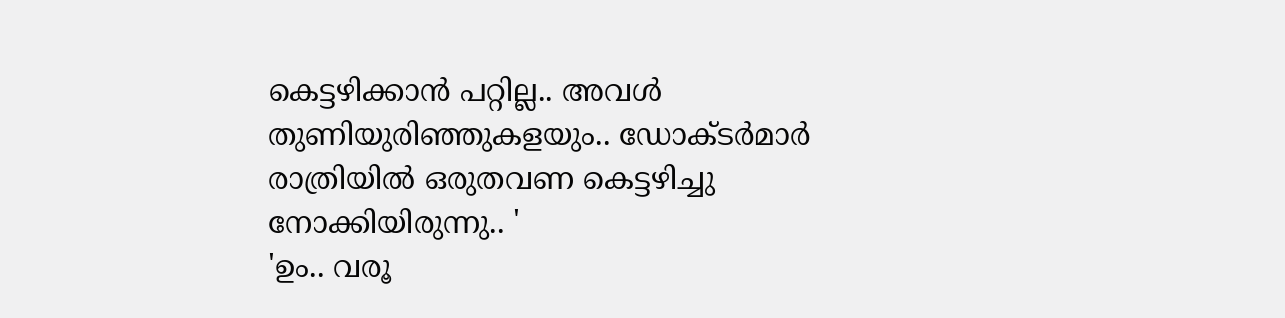കെട്ടഴിക്കാൻ പറ്റില്ല.. അവൾ തുണിയുരിഞ്ഞുകളയും.. ഡോക്ടർമാർ രാത്രിയിൽ ഒരുതവണ കെട്ടഴിച്ചു നോക്കിയിരുന്നു.. '
'ഉം.. വരൂ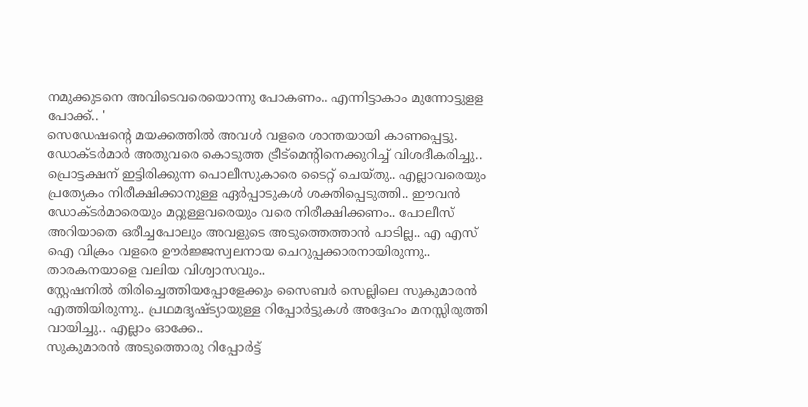നമുക്കുടനെ അവിടെവരെയൊന്നു പോകണം.. എന്നിട്ടാകാം മുന്നോട്ടുളള പോക്ക്.. '
സെഡേഷന്റെ മയക്കത്തിൽ അവൾ വളരെ ശാന്തയായി കാണപ്പെട്ടു.
ഡോക്ടർമാർ അതുവരെ കൊടുത്ത ട്രീട്മെന്റിനെക്കുറിച്ച് വിശദീകരിച്ചു.. പ്രൊട്ടക്ഷന് ഇട്ടിരിക്കുന്ന പൊലീസുകാരെ ടൈറ്റ് ചെയ്തു.. എല്ലാവരെയും പ്രത്യേകം നിരീക്ഷിക്കാനുള്ള ഏർപ്പാടുകൾ ശക്തിപ്പെടുത്തി.. ഈവൻ ഡോക്ടർമാരെയും മറ്റുള്ളവരെയും വരെ നിരീക്ഷിക്കണം.. പോലീസ് അറിയാതെ ഒരീച്ചപോലും അവളുടെ അടുത്തെത്താൻ പാടില്ല.. എ എസ് ഐ വിക്രം വളരെ ഊർജ്ജസ്വലനായ ചെറുപ്പക്കാരനായിരുന്നു.. താരകനയാളെ വലിയ വിശ്വാസവും..
സ്റ്റേഷനിൽ തിരിച്ചെത്തിയപ്പോളേക്കും സൈബർ സെല്ലിലെ സുകുമാരൻ എത്തിയിരുന്നു.. പ്രഥമദൃഷ്ട്യായുള്ള റിപ്പോർട്ടുകൾ അദ്ദേഹം മനസ്സിരുത്തി വായിച്ചു.. എല്ലാം ഓക്കേ..
സുകുമാരൻ അടുത്തൊരു റിപ്പോർട്ട്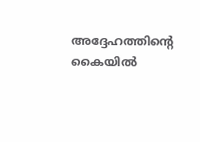അദ്ദേഹത്തിന്റെ കൈയിൽ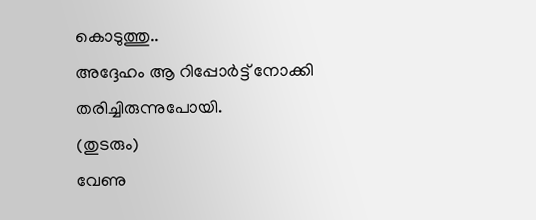കൊടുത്തു..
അദ്ദേഹം ആ റിപ്പോർട്ട് നോക്കി തരിച്ചിരുന്നുപോയി.
(തുടരും)
വേണു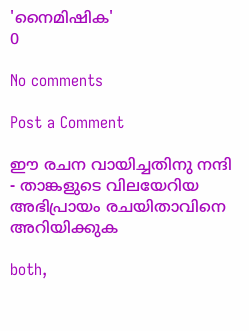'നൈമിഷിക'
0

No comments

Post a Comment

ഈ രചന വായിച്ചതിനു നന്ദി - താങ്കളുടെ വിലയേറിയ അഭിപ്രായം രചയിതാവിനെ അറിയിക്കുക

both,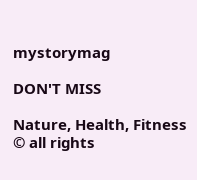mystorymag

DON'T MISS

Nature, Health, Fitness
© all rights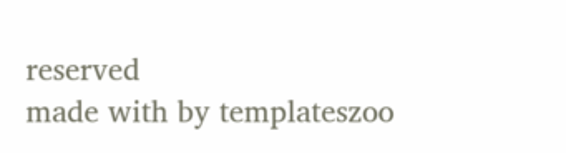reserved
made with by templateszoo